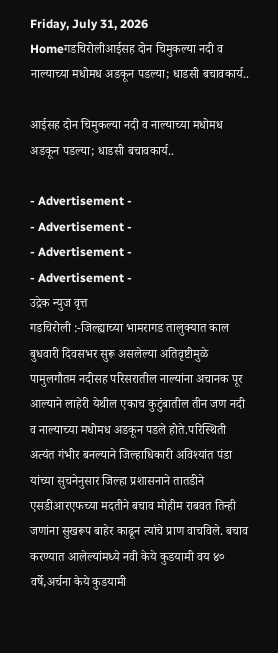Friday, July 31, 2026
Homeगडचिरोलीआईसह दोन चिमुकल्या नदी व नाल्याच्या मधोमध अडकून पडल्या; धाडसी बचावकार्य..

आईसह दोन चिमुकल्या नदी व नाल्याच्या मधोमध अडकून पडल्या; धाडसी बचावकार्य..

- Advertisement -
- Advertisement -
- Advertisement -
- Advertisement -
उद्रेक न्युज वृत्त
गडचिरोली :-जिल्ह्याच्या भामरागड तालुक्यात काल बुधवारी दिवसभर सुरू असलेल्या अतिवृष्टीमुळे पामुलगौतम नदीसह परिसरातील नाल्यांना अचानक पूर आल्याने लाहेरी येथील एकाच कुटुंबातील तीन जण नदी व नाल्याच्या मधोमध अडकून पडले होते.परिस्थिती अत्यंत गंभीर बनल्याने जिल्हाधिकारी अविश्यांत पंडा यांच्या सुचनेनुसार जिल्हा प्रशासनाने तातडीने एसडीआरएफच्या मदतीने बचाव मोहीम राबवत तिन्ही जणांना सुखरूप बाहेर काढून त्यांचे प्राण वाचविले. बचाव करण्यात आलेल्यांमध्ये नवी केये कुडयामी वय ४० वर्षे,अर्चना केये कुडयामी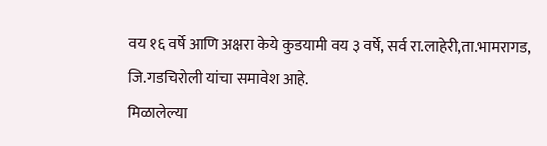वय १६ वर्षे आणि अक्षरा केये कुडयामी वय ३ वर्षे, सर्व रा.लाहेरी,ता.भामरागड, जि.गडचिरोली यांचा समावेश आहे.
मिळालेल्या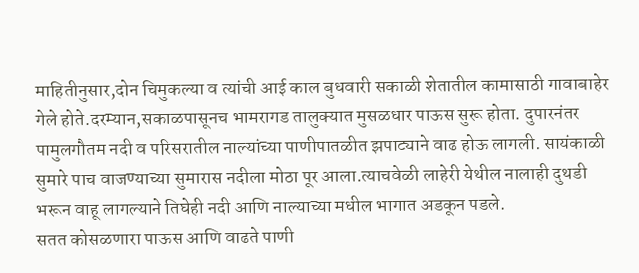माहितीनुसार,दोन चिमुकल्या व त्यांची आई काल बुधवारी सकाळी शेतातील कामासाठी गावाबाहेर गेले होते.दरम्यान,सकाळपासूनच भामरागड तालुक्यात मुसळधार पाऊस सुरू होता. दुपारनंतर पामुलगौतम नदी व परिसरातील नाल्यांच्या पाणीपातळीत झपाट्याने वाढ होऊ लागली. सायंकाळी सुमारे पाच वाजण्याच्या सुमारास नदीला मोठा पूर आला.त्याचवेळी लाहेरी येथील नालाही दुथडी भरून वाहू लागल्याने तिघेही नदी आणि नाल्याच्या मधील भागात अडकून पडले.
सतत कोसळणारा पाऊस आणि वाढते पाणी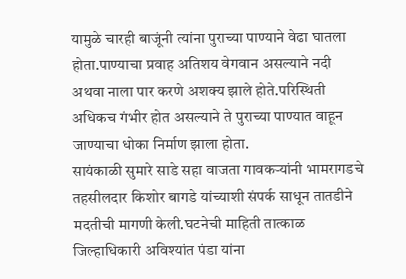यामुळे चारही बाजूंनी त्यांना पुराच्या पाण्याने वेढा घातला होता.पाण्याचा प्रवाह अतिशय वेगवान असल्याने नदी अथवा नाला पार करणे अशक्य झाले होते.परिस्थिती अधिकच गंभीर होत असल्याने ते पुराच्या पाण्यात वाहून जाण्याचा धोका निर्माण झाला होता.
सायंकाळी सुमारे साडे सहा वाजता गावकऱ्यांनी भामरागडचे तहसीलदार किशोर बागडे यांच्याशी संपर्क साधून तातडीने मदतीची मागणी केली.घटनेची माहिती तात्काळ जिल्हाधिकारी अविश्यांत पंडा यांना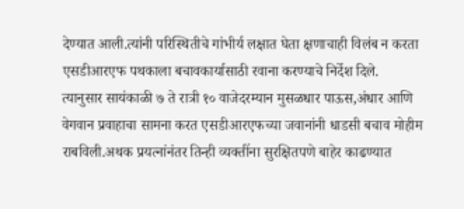देण्यात आली.त्यांनी परिस्थितीचे गांभीर्य लक्षात घेता क्षणाचाही विलंब न करता एसडीआरएफ पथकाला बचावकार्यासाठी रवाना करण्याचे निर्देश दिले.
त्यानुसार सायंकाळी ७ ते रात्री १० वाजेदरम्यान मुसळधार पाऊस,अंधार आणि वेगवान प्रवाहाचा सामना करत एसडीआरएफच्या जवानांनी धाडसी बचाव मोहीम राबविली.अथक प्रयत्नांनंतर तिन्ही व्यक्तींना सुरक्षितपणे बाहेर काढण्यात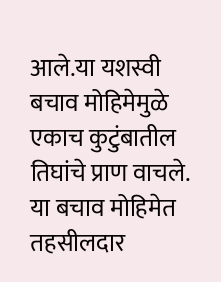आले.या यशस्वी बचाव मोहिमेमुळे एकाच कुटुंबातील तिघांचे प्राण वाचले.
या बचाव मोहिमेत तहसीलदार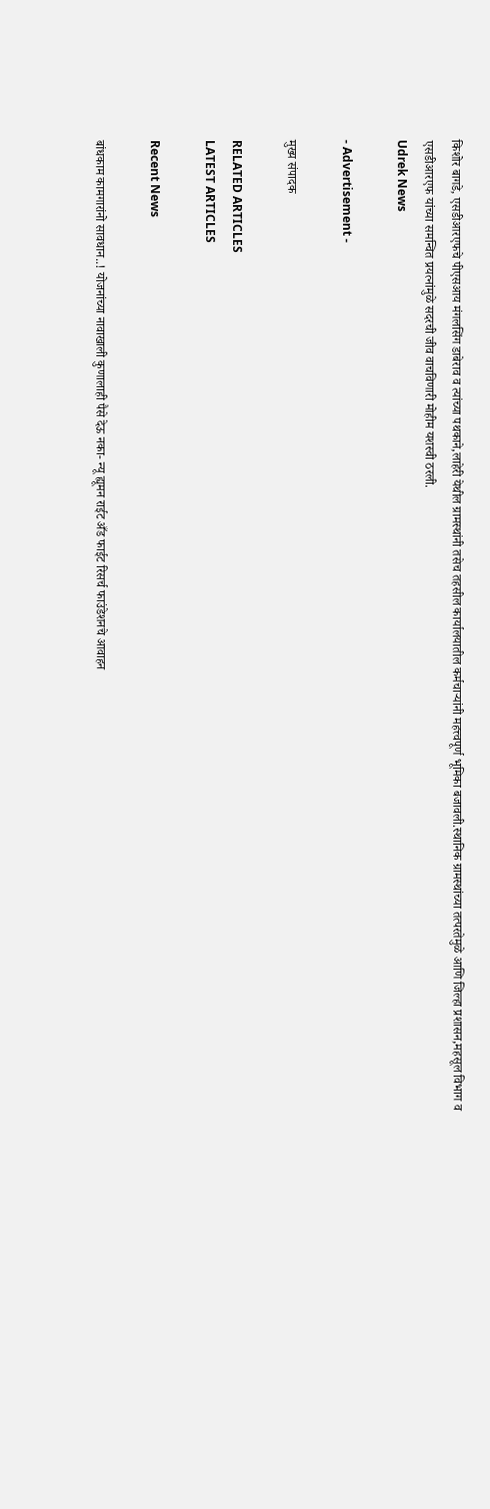किशोर बागडे, एसडीआरएफचे पीएसआय मंगलसिंग डाबेराव व त्यांच्या पथकाने,लाहेरी येथील ग्रामस्थांनी तसेच तहसील कार्यालयातील कर्मचाऱ्यांनी महत्त्वपूर्ण भूमिका बजावली.स्थानिक ग्रामस्थांच्या तत्परतेमुळे आणि जिल्हा प्रशासन,महसूल विभाग व एसडीआरएफ यांच्या समन्वित प्रयत्नांमुळे सदरची जीव वाचविणारी मोहीम यशस्वी ठरली.
Udrek News

- Advertisement -

मुख्य संपादक

RELATED ARTICLES
LATEST ARTICLES

Recent News

बांधकाम कामगारांनो सावधान..! योजनांच्या नावाखाली कुणालाही पैसे देऊ नका- न्यू ह्यूमन राईट अँड फाईट रिसर्च फाउंडेशनचे आवाहन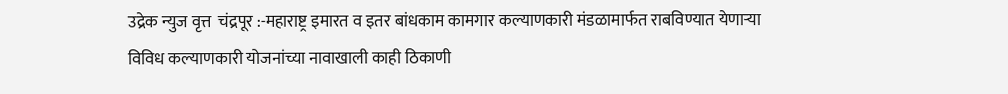उद्रेक न्युज वृत्त  चंद्रपूर :-महाराष्ट्र इमारत व इतर बांधकाम कामगार कल्याणकारी मंडळामार्फत राबविण्यात येणाऱ्या विविध कल्याणकारी योजनांच्या नावाखाली काही ठिकाणी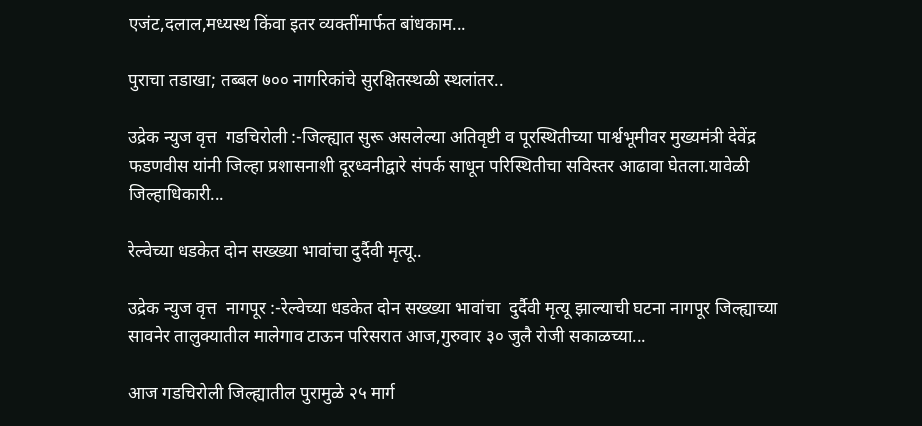एजंट,दलाल,मध्यस्थ किंवा इतर व्यक्तींमार्फत बांधकाम...

पुराचा तडाखा; तब्बल ७०० नागरिकांचे सुरक्षितस्थळी स्थलांतर..

उद्रेक न्युज वृत्त  गडचिरोली :-जिल्ह्यात सुरू असलेल्या अतिवृष्टी व पूरस्थितीच्या पार्श्वभूमीवर मुख्यमंत्री देवेंद्र फडणवीस यांनी जिल्हा प्रशासनाशी दूरध्वनीद्वारे संपर्क साधून परिस्थितीचा सविस्तर आढावा घेतला.यावेळी जिल्हाधिकारी...

रेल्वेच्या धडकेत दोन सख्ख्या भावांचा दुर्दैवी मृत्यू..

उद्रेक न्युज वृत्त  नागपूर :-रेल्वेच्या धडकेत दोन सख्ख्या भावांचा  दुर्दैवी मृत्यू झाल्याची घटना नागपूर जिल्ह्याच्या सावनेर तालुक्यातील मालेगाव टाऊन परिसरात आज,गुरुवार ३० जुलै रोजी सकाळच्या...

आज गडचिरोली जिल्ह्यातील पुरामुळे २५ मार्ग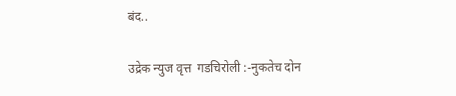बंद..

उद्रेक न्युज वृत्त  गडचिरोली :-नुकतेच दोन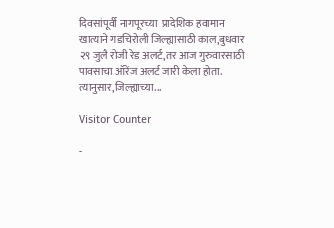दिवसांपूर्वी नागपूरच्या  प्रादेशिक हवामान खात्याने गडचिरोली जिल्ह्यासाठी काल,बुधवार २९ जुलै रोजी रेड अलर्ट,तर आज गुरुवारसाठी पावसाचा ऑरेंज अलर्ट जारी केला होता. त्यानुसार,जिल्ह्याच्या...

Visitor Counter

-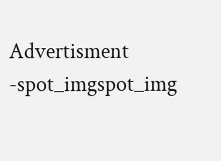Advertisment -spot_imgspot_img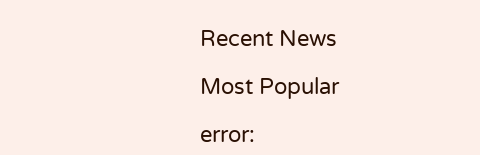Recent News

Most Popular

error: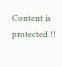Content is protected !!